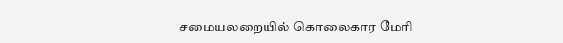சமையலறையில் கொலைகார மேரி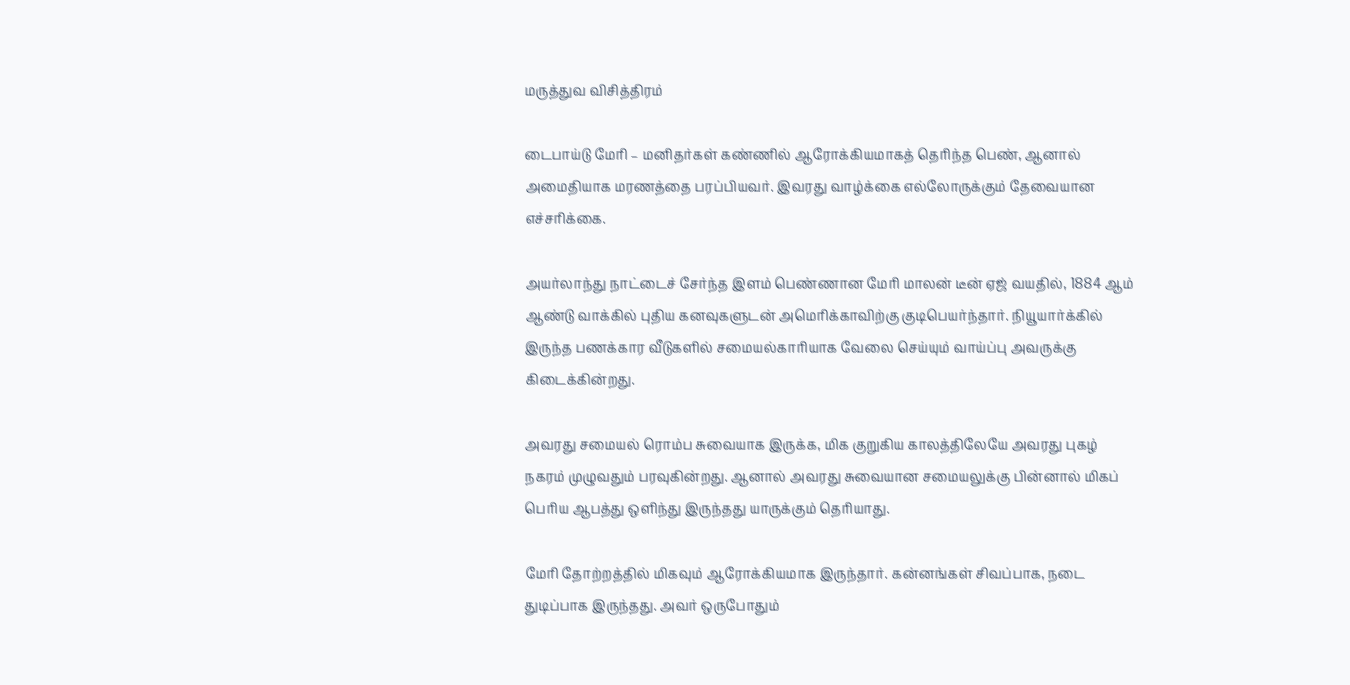மருத்துவ விசித்திரம்

டைபாய்டு மேரி – மனிதர்கள் கண்ணில் ஆரோக்கியமாகத் தெரிந்த பெண், ஆனால் அமைதியாக மரணத்தை பரப்பியவர். இவரது வாழ்க்கை எல்லோருக்கும் தேவையான எச்சரிக்கை.

அயர்லாந்து நாட்டைச் சேர்ந்த இளம் பெண்ணான மேரி மாலன் டீன் ஏஜ் வயதில், 1884 ஆம் ஆண்டு வாக்கில் புதிய கனவுகளுடன் அமெரிக்காவிற்கு குடிபெயர்ந்தார். நியூயார்க்கில் இருந்த பணக்கார வீடுகளில் சமையல்காரியாக வேலை செய்யும் வாய்ப்பு அவருக்கு கிடைக்கின்றது.

அவரது சமையல் ரொம்ப சுவையாக இருக்க, மிக குறுகிய காலத்திலேயே அவரது புகழ் நகரம் முழுவதும் பரவுகின்றது. ஆனால் அவரது சுவையான சமையலுக்கு பின்னால் மிகப் பெரிய ஆபத்து ஒளிந்து இருந்தது யாருக்கும் தெரியாது.

மேரி தோற்றத்தில் மிகவும் ஆரோக்கியமாக இருந்தார். கன்னங்கள் சிவப்பாக, நடை துடிப்பாக இருந்தது. அவர் ஒருபோதும்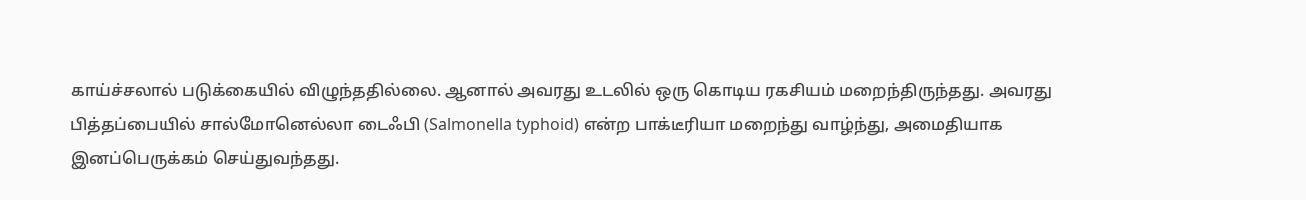காய்ச்சலால் படுக்கையில் விழுந்ததில்லை. ஆனால் அவரது உடலில் ஒரு கொடிய ரகசியம் மறைந்திருந்தது. அவரது பித்தப்பையில் சால்மோனெல்லா டைஃபி (Salmonella typhoid) என்ற பாக்டீரியா மறைந்து வாழ்ந்து, அமைதியாக இனப்பெருக்கம் செய்துவந்தது.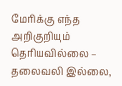மேரிக்கு எந்த அறிகுறியும் தெரியவில்லை – தலைவலி இல்லை,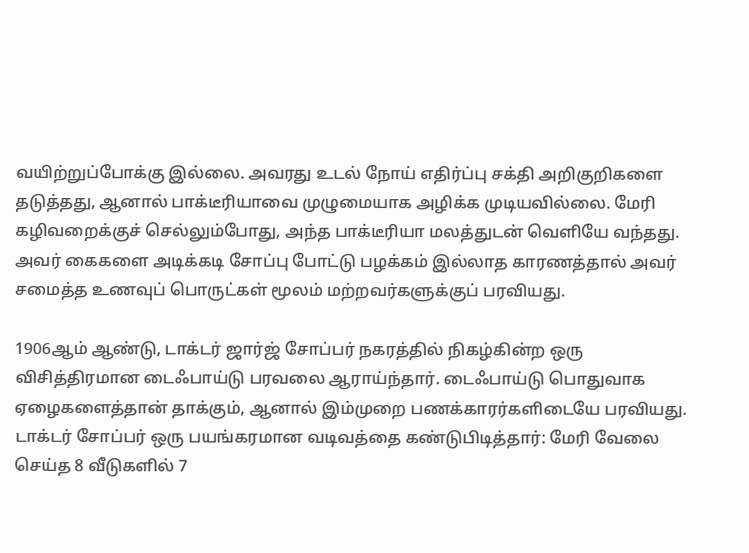வயிற்றுப்போக்கு இல்லை. அவரது உடல் நோய் எதிர்ப்பு சக்தி அறிகுறிகளை தடுத்தது, ஆனால் பாக்டீரியாவை முழுமையாக அழிக்க முடியவில்லை. மேரி கழிவறைக்குச் செல்லும்போது, அந்த பாக்டீரியா மலத்துடன் வெளியே வந்தது. அவர் கைகளை அடிக்கடி சோப்பு போட்டு பழக்கம் இல்லாத காரணத்தால் அவர் சமைத்த உணவுப் பொருட்கள் மூலம் மற்றவர்களுக்குப் பரவியது.

1906ஆம் ஆண்டு, டாக்டர் ஜார்ஜ் சோப்பர் நகரத்தில் நிகழ்கின்ற ஒரு விசித்திரமான டைஃபாய்டு பரவலை ஆராய்ந்தார். டைஃபாய்டு பொதுவாக ஏழைகளைத்தான் தாக்கும், ஆனால் இம்முறை பணக்காரர்களிடையே பரவியது. டாக்டர் சோப்பர் ஒரு பயங்கரமான வடிவத்தை கண்டுபிடித்தார்: மேரி வேலை செய்த 8 வீடுகளில் 7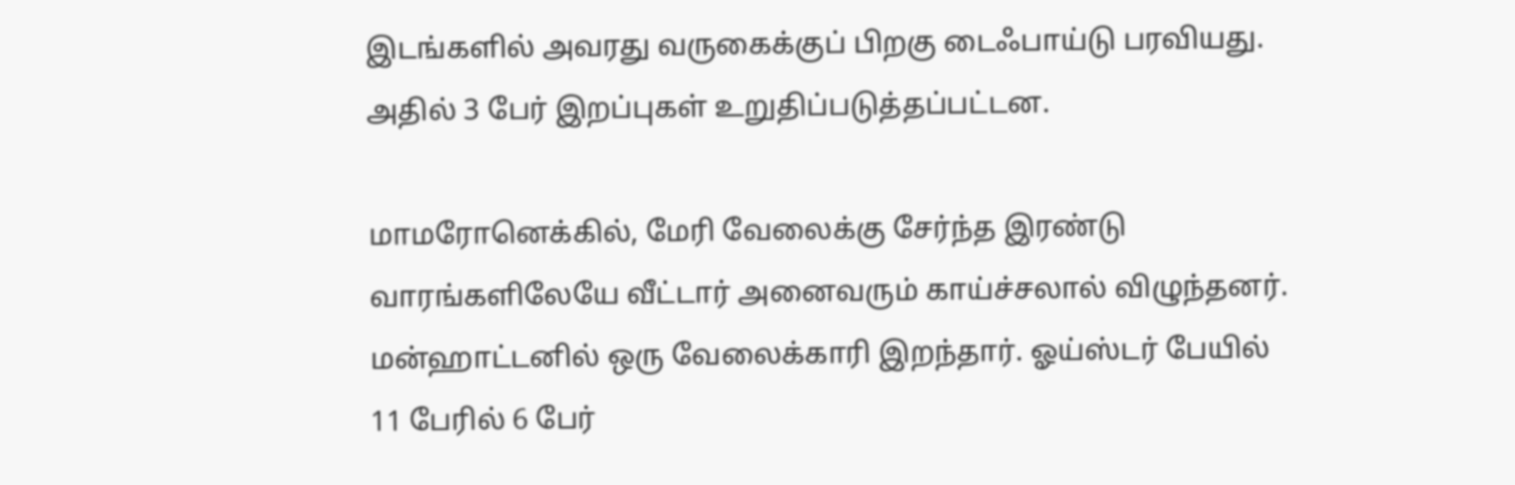இடங்களில் அவரது வருகைக்குப் பிறகு டைஃபாய்டு பரவியது. அதில் 3 பேர் இறப்புகள் உறுதிப்படுத்தப்பட்டன.

மாமரோனெக்கில், மேரி வேலைக்கு சேர்ந்த இரண்டு வாரங்களிலேயே வீட்டார் அனைவரும் காய்ச்சலால் விழுந்தனர். மன்ஹாட்டனில் ஒரு வேலைக்காரி இறந்தார். ஓய்ஸ்டர் பேயில் 11 பேரில் 6 பேர்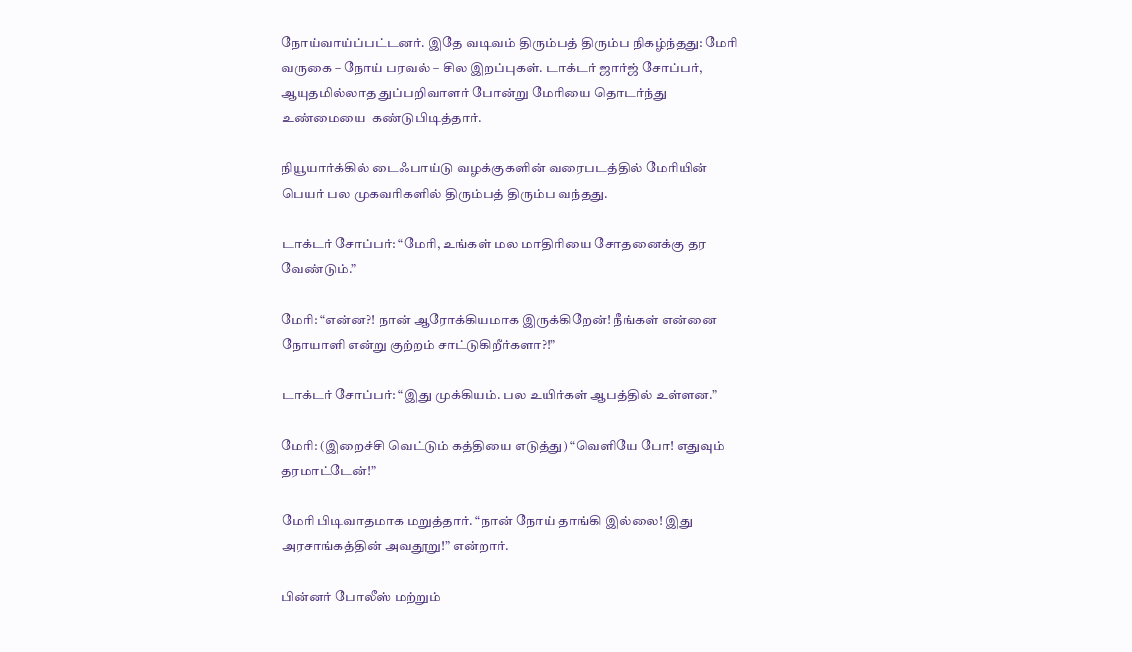நோய்வாய்ப்பட்டனர். இதே வடிவம் திரும்பத் திரும்ப நிகழ்ந்தது: மேரி வருகை – நோய் பரவல் – சில இறப்புகள். டாக்டர் ஜார்ஜ் சோப்பர், ஆயுதமில்லாத துப்பறிவாளர் போன்று மேரியை தொடர்ந்து உண்மையை  கண்டுபிடித்தார்.

நியூயார்க்கில் டைஃபாய்டு வழக்குகளின் வரைபடத்தில் மேரியின் பெயர் பல முகவரிகளில் திரும்பத் திரும்ப வந்தது.

டாக்டர் சோப்பர்: “மேரி, உங்கள் மல மாதிரியை சோதனைக்கு தர வேண்டும்.”

மேரி: “என்ன?! நான் ஆரோக்கியமாக இருக்கிறேன்! நீங்கள் என்னை நோயாளி என்று குற்றம் சாட்டுகிறீர்களா?!”

டாக்டர் சோப்பர்: “இது முக்கியம். பல உயிர்கள் ஆபத்தில் உள்ளன.”

மேரி: (இறைச்சி வெட்டும் கத்தியை எடுத்து) “வெளியே போ! எதுவும் தரமாட்டேன்!”

மேரி பிடிவாதமாக மறுத்தார். “நான் நோய் தாங்கி இல்லை! இது அரசாங்கத்தின் அவதூறு!” என்றார்.

பின்னர் போலீஸ் மற்றும்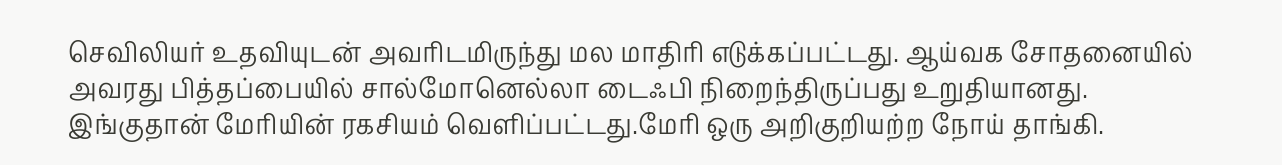செவிலியர் உதவியுடன் அவரிடமிருந்து மல மாதிரி எடுக்கப்பட்டது. ஆய்வக சோதனையில் அவரது பித்தப்பையில் சால்மோனெல்லா டைஃபி நிறைந்திருப்பது உறுதியானது. இங்குதான் மேரியின் ரகசியம் வெளிப்பட்டது.மேரி ஒரு அறிகுறியற்ற நோய் தாங்கி.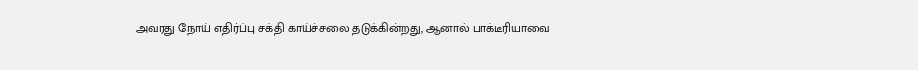அவரது நோய் எதிர்ப்பு சக்தி காய்ச்சலை தடுக்கின்றது, ஆனால் பாக்டீரியாவை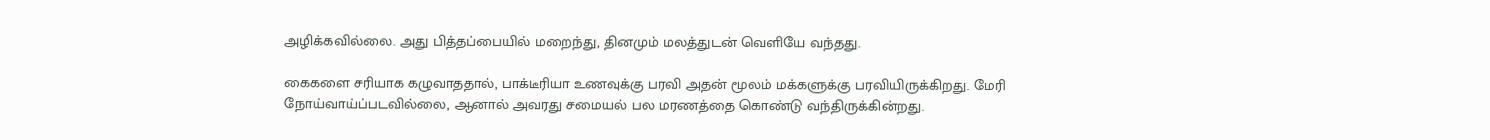அழிக்கவில்லை. அது பித்தப்பையில் மறைந்து, தினமும் மலத்துடன் வெளியே வந்தது.

கைகளை சரியாக கழுவாததால், பாக்டீரியா உணவுக்கு பரவி அதன் மூலம் மக்களுக்கு பரவியிருக்கிறது. மேரி நோய்வாய்ப்படவில்லை, ஆனால் அவரது சமையல் பல மரணத்தை கொண்டு வந்திருக்கின்றது.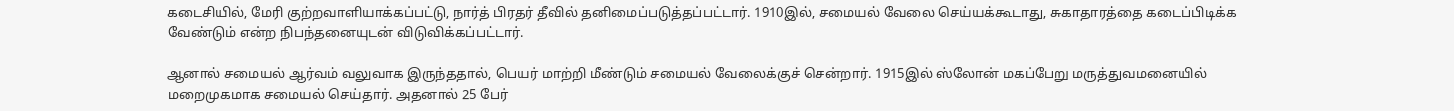கடைசியில், மேரி குற்றவாளியாக்கப்பட்டு, நார்த் பிரதர் தீவில் தனிமைப்படுத்தப்பட்டார். 1910இல், சமையல் வேலை செய்யக்கூடாது, சுகாதாரத்தை கடைப்பிடிக்க வேண்டும் என்ற நிபந்தனையுடன் விடுவிக்கப்பட்டார்.

ஆனால் சமையல் ஆர்வம் வலுவாக இருந்ததால், பெயர் மாற்றி மீண்டும் சமையல் வேலைக்குச் சென்றார். 1915இல் ஸ்லோன் மகப்பேறு மருத்துவமனையில் மறைமுகமாக சமையல் செய்தார். அதனால் 25 பேர்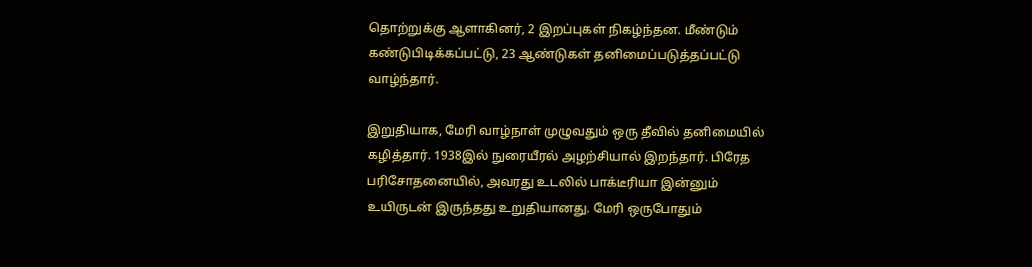தொற்றுக்கு ஆளாகினர், 2 இறப்புகள் நிகழ்ந்தன. மீண்டும் கண்டுபிடிக்கப்பட்டு, 23 ஆண்டுகள் தனிமைப்படுத்தப்பட்டு வாழ்ந்தார்.

இறுதியாக, மேரி வாழ்நாள் முழுவதும் ஒரு தீவில் தனிமையில் கழித்தார். 1938இல் நுரையீரல் அழற்சியால் இறந்தார். பிரேத பரிசோதனையில், அவரது உடலில் பாக்டீரியா இன்னும் உயிருடன் இருந்தது உறுதியானது. மேரி ஒருபோதும்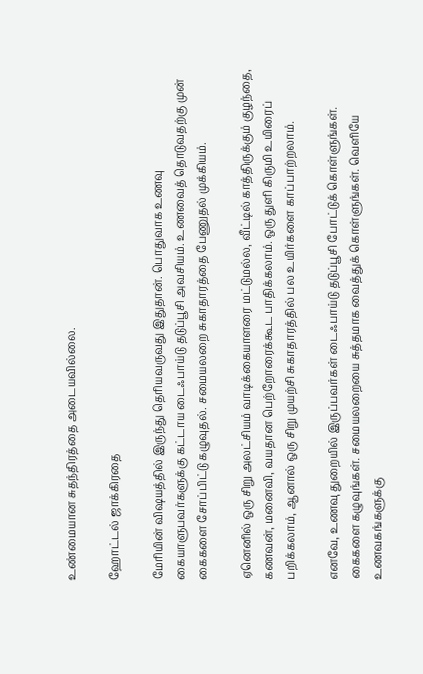உண்மையான சுதந்திரத்தை அடையவில்லை.

ஹோட்டல் ஜாக்கிரதை

மேரியின் விஷயத்தில் இருந்து தெரியவருவது இதுதான். பொதுவாக உணவு கையாளுபவர்களுக்கு கட்டாய டைஃபாய்டு தடுப்பூசி அவசியம். உணவைத் தொடுவதற்கு முன் கைகளை சோப்பிட்டு கழுவுதல். சமையலறை சுகாதாரத்தை பேணுதல் முக்கியம்.

ஏனெனில் ஒரு சிறு அலட்சியம் வாடிக்கையாளரை மட்டுமல்ல, வீட்டில் காத்திருக்கும் குழந்தை, கணவன், மனைவி, வயதான பெற்றோரைக்கூட பாதிக்கலாம். ஒரு துளி கிருமி உயிரைப் பறிக்கலாம், ஆனால் ஒரு சிறு முயற்சி சுகாதாரத்தில் பல உயிர்களை காப்பாற்றலாம்.

எனவே, உணவு துறையில் இருப்பவர்கள் டைஃபாய்டு தடுப்பூசி போட்டுக் கொள்ளுங்கள். கைகளை கழுவுங்கள். சமையலறையை சுத்தமாக வைத்துக் கொள்ளுங்கள். வெளியே உணவகங்களுக்கு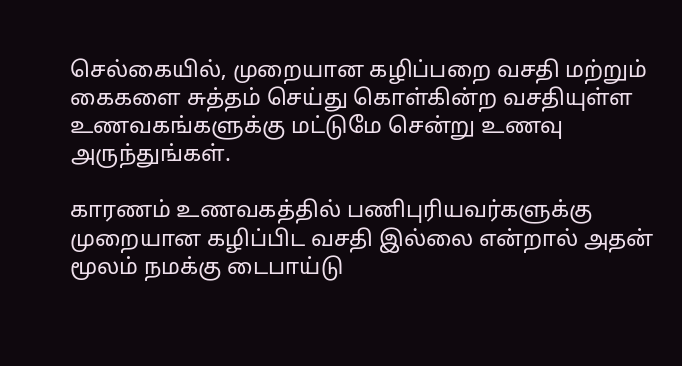செல்கையில், முறையான கழிப்பறை வசதி மற்றும் கைகளை சுத்தம் செய்து கொள்கின்ற வசதியுள்ள உணவகங்களுக்கு மட்டுமே சென்று உணவு அருந்துங்கள்.

காரணம் உணவகத்தில் பணிபுரியவர்களுக்கு முறையான கழிப்பிட வசதி இல்லை என்றால் அதன் மூலம் நமக்கு டைபாய்டு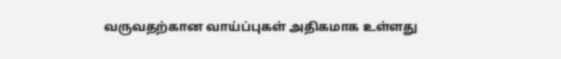வருவதற்கான வாய்ப்புகள் அதிகமாக உள்ளது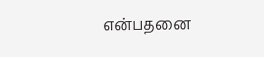என்பதனை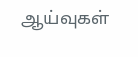ஆய்வுகள்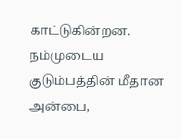காட்டுகின்றன. நம்முடைய குடும்பத்தின் மீதான அன்பை,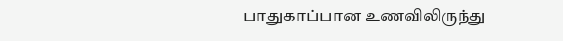பாதுகாப்பான உணவிலிருந்து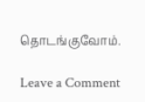தொடங்குவோம்.

Leave a Comment